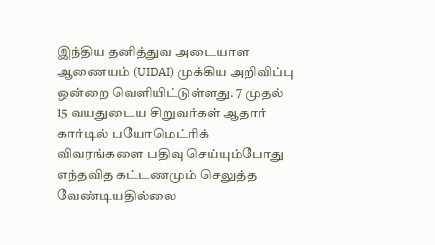இந்திய தனித்துவ அடையாள ஆணையம் (UIDAI) முக்கிய அறிவிப்பு ஒன்றை வெளியிட்டுள்ளது. 7 முதல் 15 வயதுடைய சிறுவர்கள் ஆதார் கார்டில் பயோமெட்ரிக் விவரங்களை பதிவு செய்யும்போது எந்தவித கட்டணமும் செலுத்த வேண்டியதில்லை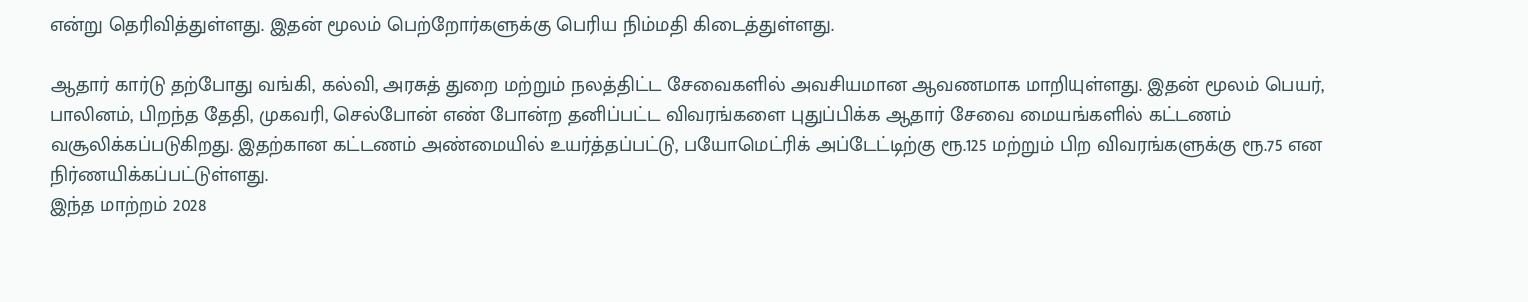என்று தெரிவித்துள்ளது. இதன் மூலம் பெற்றோர்களுக்கு பெரிய நிம்மதி கிடைத்துள்ளது.

ஆதார் கார்டு தற்போது வங்கி, கல்வி, அரசுத் துறை மற்றும் நலத்திட்ட சேவைகளில் அவசியமான ஆவணமாக மாறியுள்ளது. இதன் மூலம் பெயர், பாலினம், பிறந்த தேதி, முகவரி, செல்போன் எண் போன்ற தனிப்பட்ட விவரங்களை புதுப்பிக்க ஆதார் சேவை மையங்களில் கட்டணம் வசூலிக்கப்படுகிறது. இதற்கான கட்டணம் அண்மையில் உயர்த்தப்பட்டு, பயோமெட்ரிக் அப்டேட்டிற்கு ரூ.125 மற்றும் பிற விவரங்களுக்கு ரூ.75 என நிர்ணயிக்கப்பட்டுள்ளது.
இந்த மாற்றம் 2028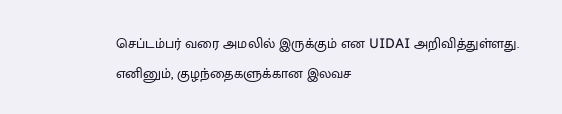செப்டம்பர் வரை அமலில் இருக்கும் என UIDAI அறிவித்துள்ளது. எனினும், குழந்தைகளுக்கான இலவச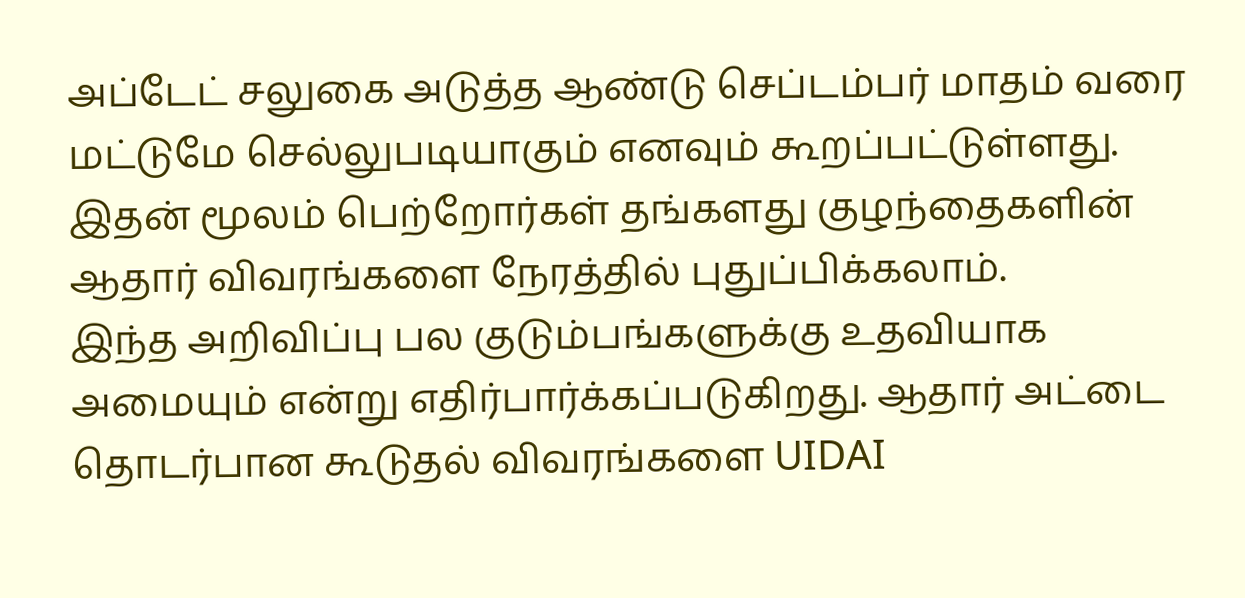அப்டேட் சலுகை அடுத்த ஆண்டு செப்டம்பர் மாதம் வரை மட்டுமே செல்லுபடியாகும் எனவும் கூறப்பட்டுள்ளது. இதன் மூலம் பெற்றோர்கள் தங்களது குழந்தைகளின் ஆதார் விவரங்களை நேரத்தில் புதுப்பிக்கலாம்.
இந்த அறிவிப்பு பல குடும்பங்களுக்கு உதவியாக அமையும் என்று எதிர்பார்க்கப்படுகிறது. ஆதார் அட்டை தொடர்பான கூடுதல் விவரங்களை UIDAI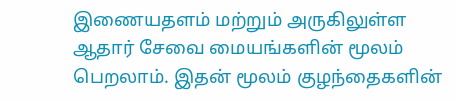இணையதளம் மற்றும் அருகிலுள்ள ஆதார் சேவை மையங்களின் மூலம் பெறலாம். இதன் மூலம் குழந்தைகளின்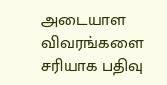அடையாள விவரங்களை சரியாக பதிவு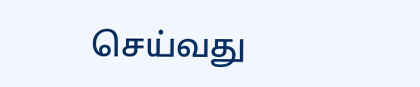செய்வது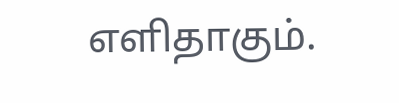எளிதாகும்.